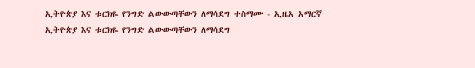ኢትዮጵያ እና ቱርክዬ የንግድ ልውውጣቸውን ለማሳደግ ተስማሙ - ኢዜአ አማርኛ
ኢትዮጵያ እና ቱርክዬ የንግድ ልውውጣቸውን ለማሳደግ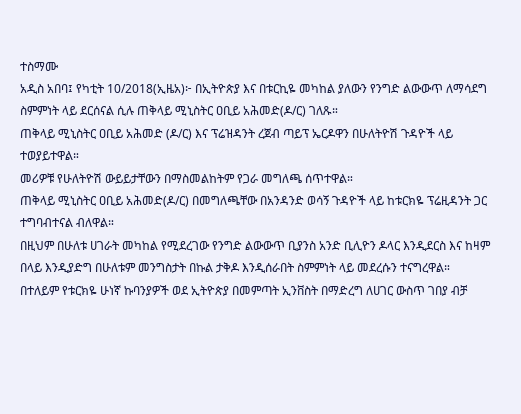ተስማሙ
አዲስ አበባ፤ የካቲት 10/2018(ኢዜአ)፦ በኢትዮጵያ እና በቱርኪዬ መካከል ያለውን የንግድ ልውውጥ ለማሳደግ ስምምነት ላይ ደርሰናል ሲሉ ጠቅላይ ሚኒስትር ዐቢይ አሕመድ(ዶ/ር) ገለጹ።
ጠቅላይ ሚኒስትር ዐቢይ አሕመድ (ዶ/ር) እና ፕሬዝዳንት ረጀብ ጣይፕ ኤርዶዋን በሁለትዮሽ ጉዳዮች ላይ ተወያይተዋል።
መሪዎቹ የሁለትዮሽ ውይይታቸውን በማስመልከትም የጋራ መግለጫ ሰጥተዋል።
ጠቅላይ ሚኒስትር ዐቢይ አሕመድ(ዶ/ር) በመግለጫቸው በአንዳንድ ወሳኝ ጉዳዮች ላይ ከቱርክዬ ፕሬዚዳንት ጋር ተግባብተናል ብለዋል።
በዚህም በሁለቱ ሀገራት መካከል የሚደረገው የንግድ ልውውጥ ቢያንስ አንድ ቢሊዮን ዶላር እንዲደርስ እና ከዛም በላይ እንዲያድግ በሁለቱም መንግስታት በኩል ታቅዶ እንዲሰራበት ስምምነት ላይ መደረሱን ተናግረዋል።
በተለይም የቱርክዬ ሁነኛ ኩባንያዎች ወደ ኢትዮጵያ በመምጣት ኢንቨስት በማድረግ ለሀገር ውስጥ ገበያ ብቻ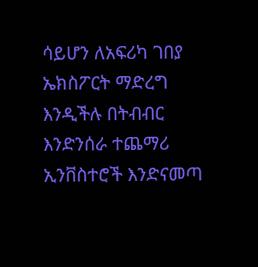ሳይሆን ለአፍሪካ ገበያ ኤክስፖርት ማድረግ እንዲችሉ በትብብር እንድንሰራ ተጨማሪ ኢንቨስተሮች እንድናመጣ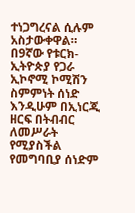ተነጋግረናል ሲሉም አስታውቀዋል።
በ9ኛው የቱርክ-ኢትዮጵያ የጋራ ኢኮኖሚ ኮሚሽን ስምምነት ሰነድ እንዲሁም በኢነርጂ ዘርፍ በትብብር ለመሥራት የሚያስችል የመግባቢያ ሰነድም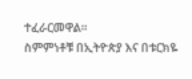ተፈራርመዋል።
ስምምነቶቹ በኢትዮጵያ እና በቱርክዬ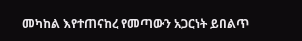መካከል እየተጠናከረ የመጣውን አጋርነት ይበልጥ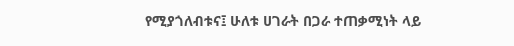የሚያጎለብቱና፤ ሁለቱ ሀገራት በጋራ ተጠቃሚነት ላይ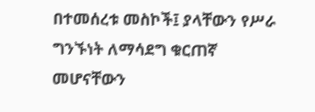በተመሰረቱ መስኮች፤ ያላቸውን የሥራ ግንኙነት ለማሳደግ ቁርጠኛ መሆናቸውን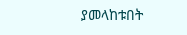ያመላከቱበት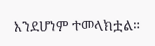እንደሆነም ተመላክቷል።